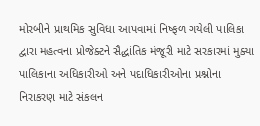મોરબીને પ્રાથમિક સુવિધા આપવામાં નિષ્ફળ ગયેલી પાલિકા દ્વારા મહત્વના પ્રોજેક્ટને સૈદ્ધાંતિક મંજૂરી માટે સરકારમાં મુક્યા પાલિકાના અધિકારીઓ અને પદાધિકારીઓના પ્રશ્નોના નિરાકરણ માટે સંકલન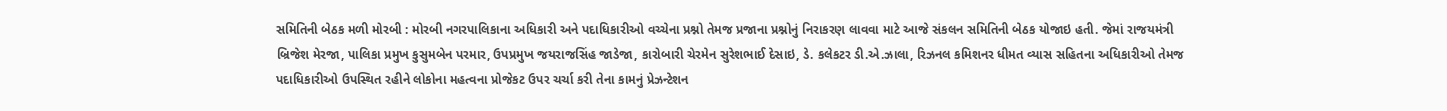સમિતિની બેઠક મળી મોરબી : મોરબી નગરપાલિકાના અધિકારી અને પદાધિકારીઓ વચ્ચેના પ્રશ્નો તેમજ પ્રજાના પ્રશ્નોનું નિરાકરણ લાવવા માટે આજે સંકલન સમિતિની બેઠક યોજાઇ હતી. જેમાં રાજયમંત્રી બ્રિજેશ મેરજા, પાલિકા પ્રમુખ કુસુમબેન પરમાર, ઉપપ્રમુખ જયરાજસિંહ જાડેજા, કારોબારી ચેરમેન સુરેશભાઈ દેસાઇ, ડે. કલેકટર ડી.એ.ઝાલા, રિઝનલ કમિશનર ધીમત વ્યાસ સહિતના અધિકારીઓ તેમજ પદાધિકારીઓ ઉપસ્થિત રહીને લોકોના મહત્વના પ્રોજેકટ ઉપર ચર્ચા કરી તેના કામનું પ્રેઝન્ટેશન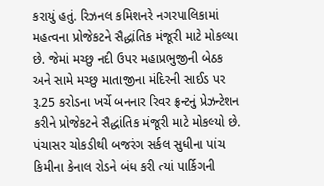કરાયું હતું. રિઝનલ કમિશનરે નગરપાલિકામાં મહત્વના પ્રોજેકટને સૈદ્ધાંતિક મંજૂરી માટે મોકલ્યા છે. જેમાં મચ્છુ નદી ઉપર મહાપ્રભુજીની બેઠક અને સામે મચ્છુ માતાજીના મંદિરની સાઈડ પર રૂ.25 કરોડના ખર્ચે બનનાર રિવર ફ્રન્ટનું પ્રેઝન્ટેશન કરીને પ્રોજેકટને સૈદ્ધાંતિક મંજૂરી માટે મોકલ્યો છે. પંચાસર ચોકડીથી બજરંગ સર્કલ સુધીના પાંચ કિમીના કેનાલ રોડને બંધ કરી ત્યાં પાર્કિગની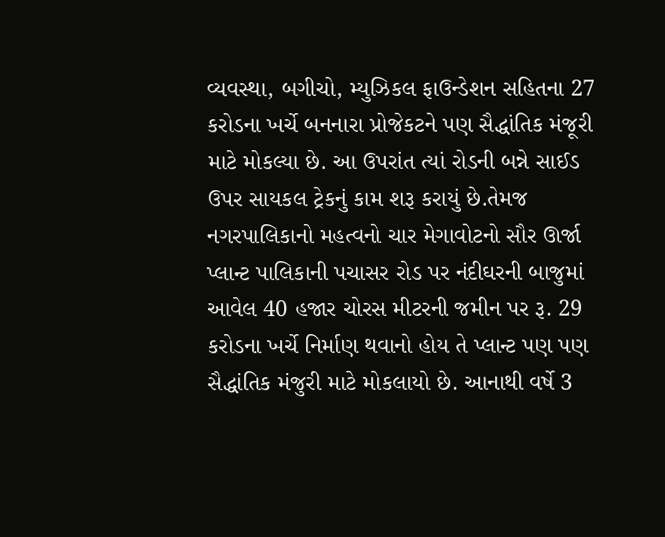વ્યવસ્થા, બગીચો, મ્યુઝિકલ ફાઉન્ડેશન સહિતના 27 કરોડના ખર્ચે બનનારા પ્રોજેકટને પણ સૈદ્ધાંતિક મંજૂરી માટે મોકલ્યા છે. આ ઉપરાંત ત્યાં રોડની બન્ને સાઈડ ઉપર સાયકલ ટ્રેકનું કામ શરૂ કરાયું છે.તેમજ નગરપાલિકાનો મહત્વનો ચાર મેગાવોટનો સૌર ઊર્જા પ્લાન્ટ પાલિકાની પચાસર રોડ પર નંદીઘરની બાજુમાં આવેલ 40 હજાર ચોરસ મીટરની જમીન પર રૂ. 29 કરોડના ખર્ચે નિર્માણ થવાનો હોય તે પ્લાન્ટ પણ પણ સૈદ્ધાંતિક મંજુરી માટે મોકલાયો છે. આનાથી વર્ષે 3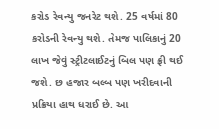કરોડ રેવન્યુ જનરેટ થશે. 25 વર્ષમાં 80 કરોડની રેવન્યુ થશે. તેમજ પાલિકાનું 20 લાખ જેવું સ્ટ્રીટલાઈટનું બિલ પણ ફ્રી થઈ જશે. છ હજાર બલ્બ પણ ખરીદવાની પ્રક્રિયા હાથ ધરાઈ છે. આ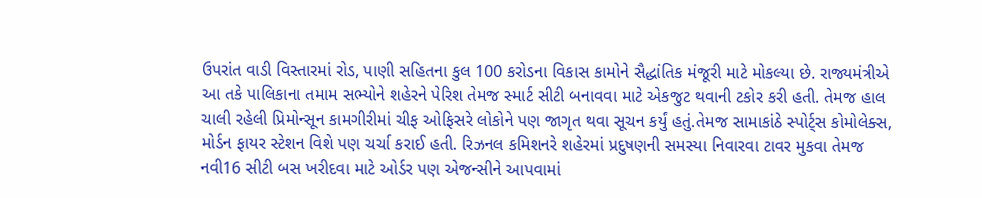ઉપરાંત વાડી વિસ્તારમાં રોડ, પાણી સહિતના કુલ 100 કરોડના વિકાસ કામોને સૈદ્ધાંતિક મંજૂરી માટે મોકલ્યા છે. રાજ્યમંત્રીએ આ તકે પાલિકાના તમામ સભ્યોને શહેરને પેરિશ તેમજ સ્માર્ટ સીટી બનાવવા માટે એકજુટ થવાની ટકોર કરી હતી. તેમજ હાલ ચાલી રહેલી પ્રિમોન્સૂન કામગીરીમાં ચીફ ઓફિસરે લોકોને પણ જાગૃત થવા સૂચન કર્યું હતું.તેમજ સામાકાંઠે સ્પોર્ટ્સ કોમોલેક્સ, મોર્ડન ફાયર સ્ટેશન વિશે પણ ચર્ચા કરાઈ હતી. રિઝનલ કમિશનરે શહેરમાં પ્રદુષણની સમસ્યા નિવારવા ટાવર મુકવા તેમજ નવી16 સીટી બસ ખરીદવા માટે ઓર્ડર પણ એજન્સીને આપવામાં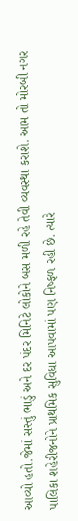આવ્યો હતો.જેમાં સસ્તું ભાડું અને દર પંદર મિનિટે લોકોને બસ મળી રહે તેવી વ્યવસ્થા કરાશે. આમ તો મોરબી નગર પાલિકા શહેરીજનોને પ્રાથમિક સુવિધા આપવામાં પણ નિષ્ફળ રહી છે. ત્યારે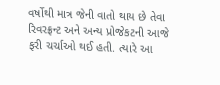વર્ષોથી માત્ર જેની વાતો થાય છે તેવા રિવરફ્રન્ટ અને અન્ય પ્રોજેકટની આજે ફરી ચર્ચાઓ થઈ હતી. ત્યારે આ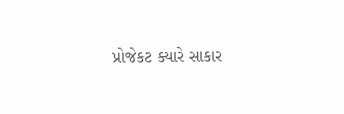પ્રોજેકટ ક્યારે સાકાર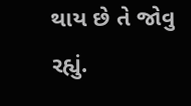થાય છે તે જોવુ રહ્યું.